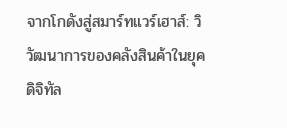จากโกดังสู่สมาร์ทแวร์เฮาส์: วิวัฒนาการของคลังสินค้าในยุคดิจิทัล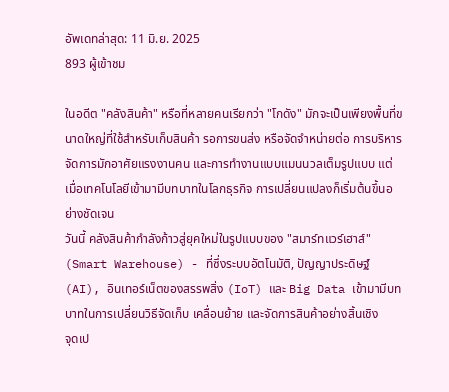อัพเดทล่าสุด: 11 มิ.ย. 2025
893 ผู้เข้าชม

ในอดีต "คลังสินค้า" หรือที่หลายคนเรียกว่า "โกดัง" มักจะเป็นเพียงพื้นที่ขนาดใหญ่ที่ใช้สำหรับเก็บสินค้า รอการขนส่ง หรือจัดจำหน่ายต่อ การบริหารจัดการมักอาศัยแรงงานคน และการทำงานแบบแมนนวลเต็มรูปแบบ แต่เมื่อเทคโนโลยีเข้ามามีบทบาทในโลกธุรกิจ การเปลี่ยนแปลงก็เริ่มต้นขึ้นอย่างชัดเจน
วันนี้ คลังสินค้ากำลังก้าวสู่ยุคใหม่ในรูปแบบของ "สมาร์ทแวร์เฮาส์" (Smart Warehouse) - ที่ซึ่งระบบอัตโนมัติ, ปัญญาประดิษฐ์ (AI), อินเทอร์เน็ตของสรรพสิ่ง (IoT) และ Big Data เข้ามามีบทบาทในการเปลี่ยนวิธีจัดเก็บ เคลื่อนย้าย และจัดการสินค้าอย่างสิ้นเชิง
จุดเป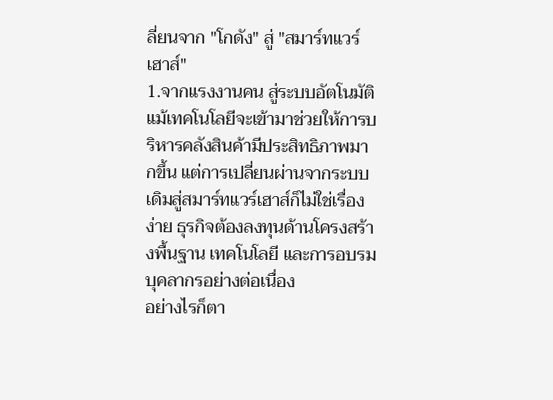ลี่ยนจาก "โกดัง" สู่ "สมาร์ทแวร์เฮาส์"
1.จากแรงงานคน สู่ระบบอัตโนมัติ
แม้เทคโนโลยีจะเข้ามาช่วยให้การบริหารคลังสินค้ามีประสิทธิภาพมากขึ้น แต่การเปลี่ยนผ่านจากระบบเดิมสู่สมาร์ทแวร์เฮาส์ก็ไม่ใช่เรื่องง่าย ธุรกิจต้องลงทุนด้านโครงสร้างพื้นฐาน เทคโนโลยี และการอบรมบุคลากรอย่างต่อเนื่อง
อย่างไรก็ตา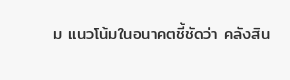ม แนวโน้มในอนาคตชี้ชัดว่า คลังสิน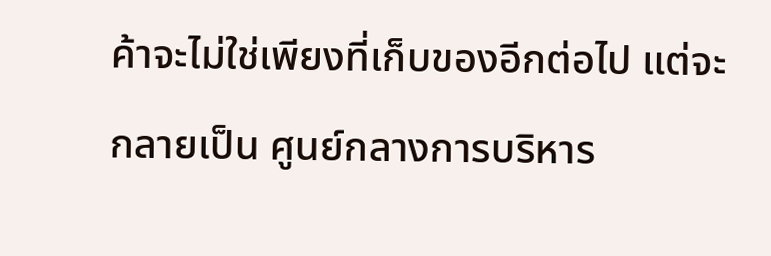ค้าจะไม่ใช่เพียงที่เก็บของอีกต่อไป แต่จะกลายเป็น ศูนย์กลางการบริหาร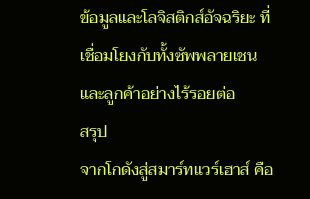ข้อมูลและโลจิสติกส์อัจฉริยะ ที่เชื่อมโยงกับทั้งซัพพลายเชนและลูกค้าอย่างไร้รอยต่อ
สรุป
จากโกดังสู่สมาร์ทแวร์เฮาส์ คือ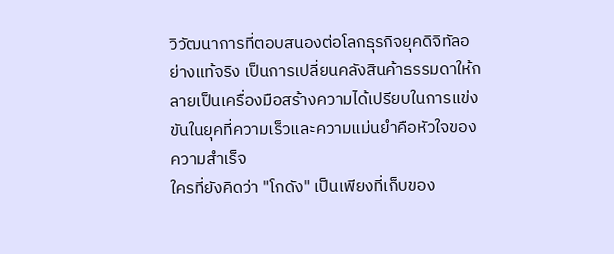วิวัฒนาการที่ตอบสนองต่อโลกธุรกิจยุคดิจิทัลอย่างแท้จริง เป็นการเปลี่ยนคลังสินค้าธรรมดาให้กลายเป็นเครื่องมือสร้างความได้เปรียบในการแข่งขันในยุคที่ความเร็วและความแม่นยำคือหัวใจของความสำเร็จ
ใครที่ยังคิดว่า "โกดัง" เป็นเพียงที่เก็บของ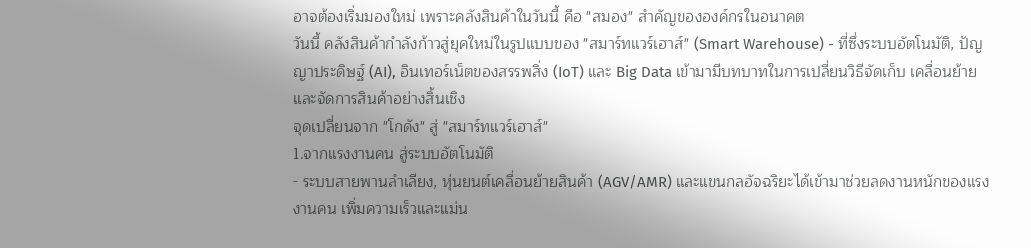อาจต้องเริ่มมองใหม่ เพราะคลังสินค้าในวันนี้ คือ "สมอง" สำคัญขององค์กรในอนาคต
วันนี้ คลังสินค้ากำลังก้าวสู่ยุคใหม่ในรูปแบบของ "สมาร์ทแวร์เฮาส์" (Smart Warehouse) - ที่ซึ่งระบบอัตโนมัติ, ปัญญาประดิษฐ์ (AI), อินเทอร์เน็ตของสรรพสิ่ง (IoT) และ Big Data เข้ามามีบทบาทในการเปลี่ยนวิธีจัดเก็บ เคลื่อนย้าย และจัดการสินค้าอย่างสิ้นเชิง
จุดเปลี่ยนจาก "โกดัง" สู่ "สมาร์ทแวร์เฮาส์"
1.จากแรงงานคน สู่ระบบอัตโนมัติ
- ระบบสายพานลำเลียง, หุ่นยนต์เคลื่อนย้ายสินค้า (AGV/AMR) และแขนกลอัจฉริยะได้เข้ามาช่วยลดงานหนักของแรงงานคน เพิ่มความเร็วและแม่น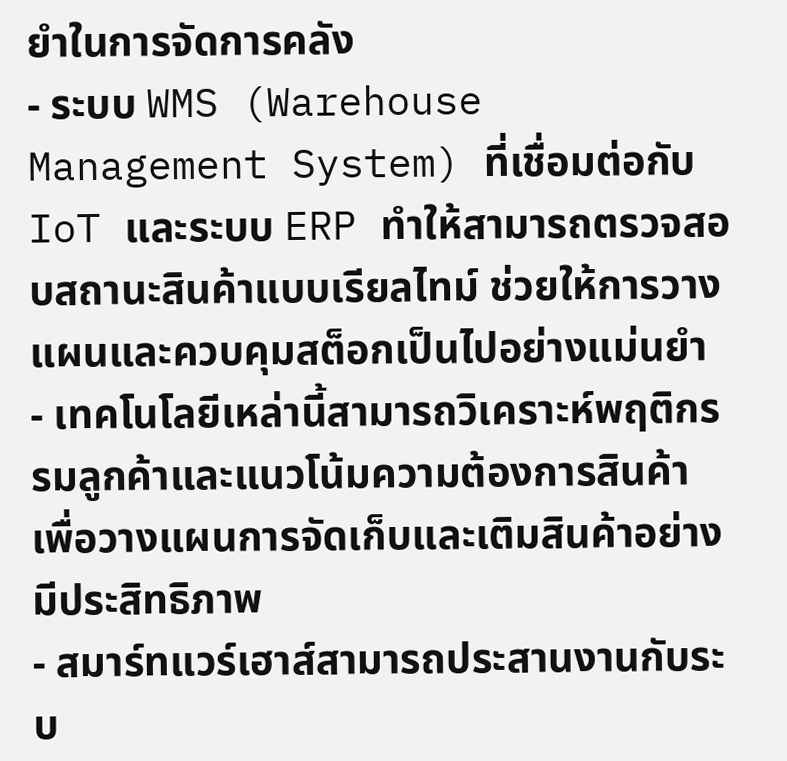ยำในการจัดการคลัง
- ระบบ WMS (Warehouse Management System) ที่เชื่อมต่อกับ IoT และระบบ ERP ทำให้สามารถตรวจสอบสถานะสินค้าแบบเรียลไทม์ ช่วยให้การวางแผนและควบคุมสต็อกเป็นไปอย่างแม่นยำ
- เทคโนโลยีเหล่านี้สามารถวิเคราะห์พฤติกรรมลูกค้าและแนวโน้มความต้องการสินค้า เพื่อวางแผนการจัดเก็บและเติมสินค้าอย่างมีประสิทธิภาพ
- สมาร์ทแวร์เฮาส์สามารถประสานงานกับระบ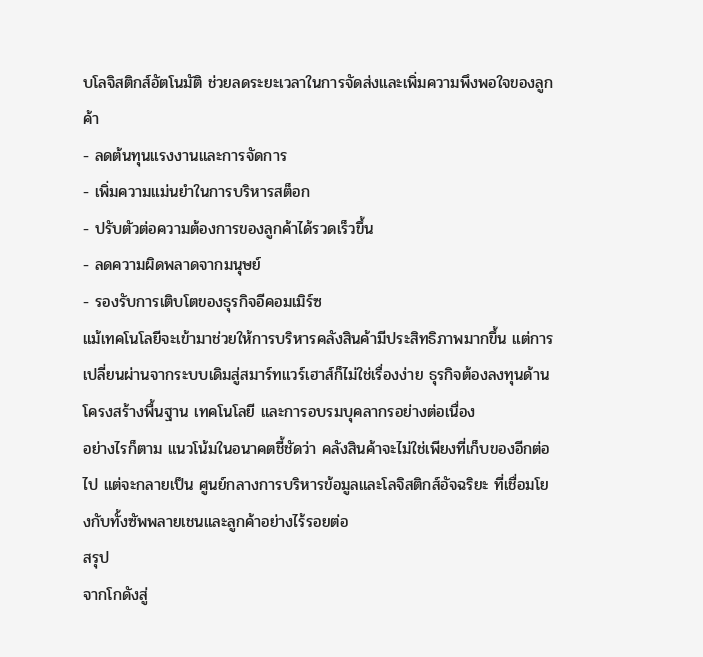บโลจิสติกส์อัตโนมัติ ช่วยลดระยะเวลาในการจัดส่งและเพิ่มความพึงพอใจของลูกค้า
- ลดต้นทุนแรงงานและการจัดการ
- เพิ่มความแม่นยำในการบริหารสต็อก
- ปรับตัวต่อความต้องการของลูกค้าได้รวดเร็วขึ้น
- ลดความผิดพลาดจากมนุษย์
- รองรับการเติบโตของธุรกิจอีคอมเมิร์ซ
แม้เทคโนโลยีจะเข้ามาช่วยให้การบริหารคลังสินค้ามีประสิทธิภาพมากขึ้น แต่การเปลี่ยนผ่านจากระบบเดิมสู่สมาร์ทแวร์เฮาส์ก็ไม่ใช่เรื่องง่าย ธุรกิจต้องลงทุนด้านโครงสร้างพื้นฐาน เทคโนโลยี และการอบรมบุคลากรอย่างต่อเนื่อง
อย่างไรก็ตาม แนวโน้มในอนาคตชี้ชัดว่า คลังสินค้าจะไม่ใช่เพียงที่เก็บของอีกต่อไป แต่จะกลายเป็น ศูนย์กลางการบริหารข้อมูลและโลจิสติกส์อัจฉริยะ ที่เชื่อมโยงกับทั้งซัพพลายเชนและลูกค้าอย่างไร้รอยต่อ
สรุป
จากโกดังสู่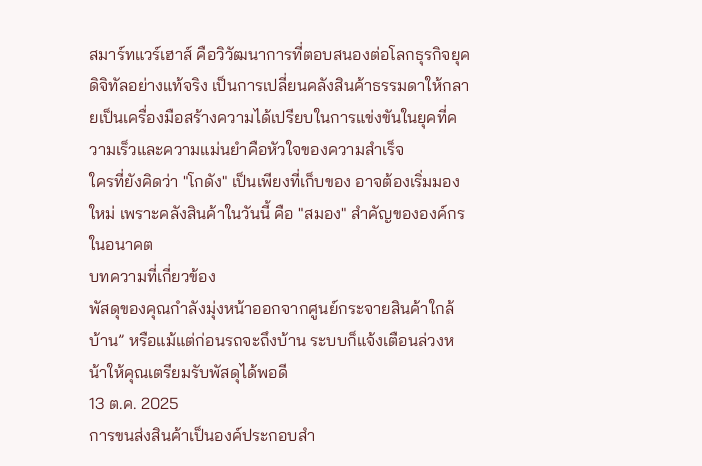สมาร์ทแวร์เฮาส์ คือวิวัฒนาการที่ตอบสนองต่อโลกธุรกิจยุคดิจิทัลอย่างแท้จริง เป็นการเปลี่ยนคลังสินค้าธรรมดาให้กลายเป็นเครื่องมือสร้างความได้เปรียบในการแข่งขันในยุคที่ความเร็วและความแม่นยำคือหัวใจของความสำเร็จ
ใครที่ยังคิดว่า "โกดัง" เป็นเพียงที่เก็บของ อาจต้องเริ่มมองใหม่ เพราะคลังสินค้าในวันนี้ คือ "สมอง" สำคัญขององค์กรในอนาคต
บทความที่เกี่ยวข้อง
พัสดุของคุณกำลังมุ่งหน้าออกจากศูนย์กระจายสินค้าใกล้บ้าน” หรือแม้แต่ก่อนรถจะถึงบ้าน ระบบก็แจ้งเตือนล่วงหน้าให้คุณเตรียมรับพัสดุได้พอดี
13 ต.ค. 2025
การขนส่งสินค้าเป็นองค์ประกอบสำ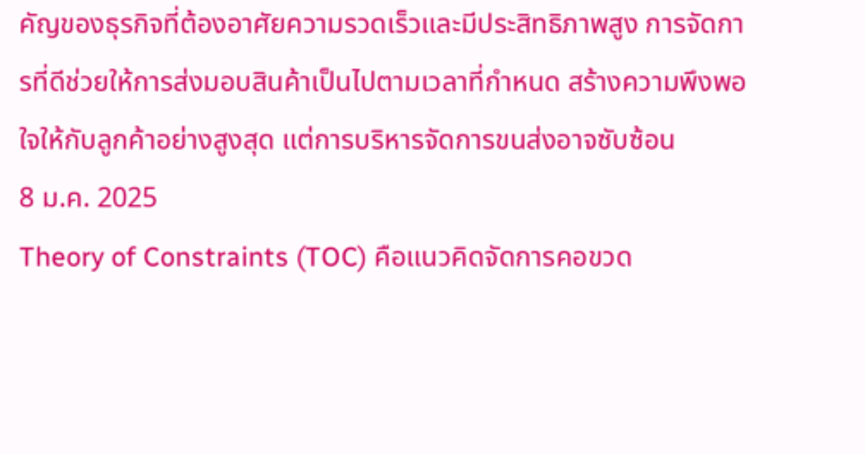คัญของธุรกิจที่ต้องอาศัยความรวดเร็วและมีประสิทธิภาพสูง การจัดการที่ดีช่วยให้การส่งมอบสินค้าเป็นไปตามเวลาที่กำหนด สร้างความพึงพอใจให้กับลูกค้าอย่างสูงสุด แต่การบริหารจัดการขนส่งอาจซับซ้อน
8 ม.ค. 2025
Theory of Constraints (TOC) คือแนวคิดจัดการคอขวด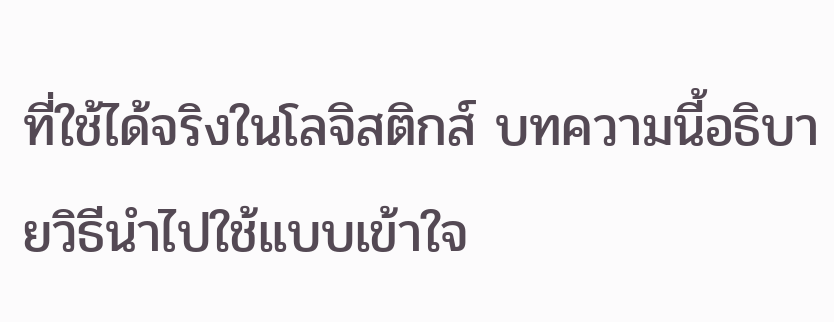ที่ใช้ได้จริงในโลจิสติกส์ บทความนี้อธิบายวิธีนำไปใช้แบบเข้าใจ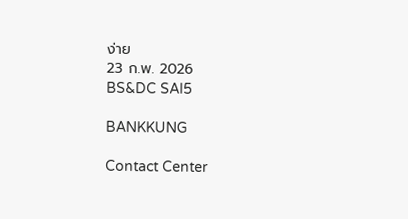ง่าย
23 ก.พ. 2026
BS&DC SAI5

BANKKUNG

Contact Center